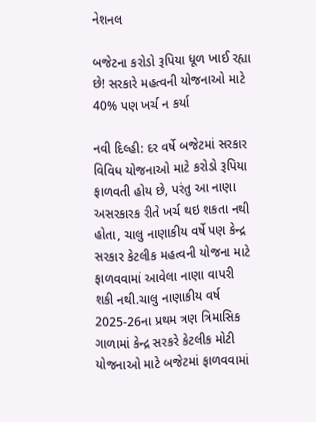નેશનલ

બજેટના કરોડો રૂપિયા ધૂળ ખાઈ રહ્યા છે! સરકારે મહત્વની યોજનાઓ માટે 40% પણ ખર્ચ ન કર્યા

નવી દિલ્હી: દર વર્ષે બજેટમાં સરકાર વિવિધ યોજનાઓ માટે કરોડો રૂપિયા ફાળવતી હોય છે, પરંતુ આ નાણા અસરકારક રીતે ખર્ચ થઇ શકતા નથી હોતા, ચાલુ નાણાકીય વર્ષે પણ કેન્દ્ર સરકાર કેટલીક મહત્વની યોજના માટે ફાળવવામાં આવેલા નાણા વાપરી શકી નથી.ચાલુ નાણાકીય વર્ષ 2025-26ના પ્રથમ ત્રણ ત્રિમાસિક ગાળામાં કેન્દ્ર સરકરે કેટલીક મોટી યોજનાઓ માટે બજેટમાં ફાળવવામાં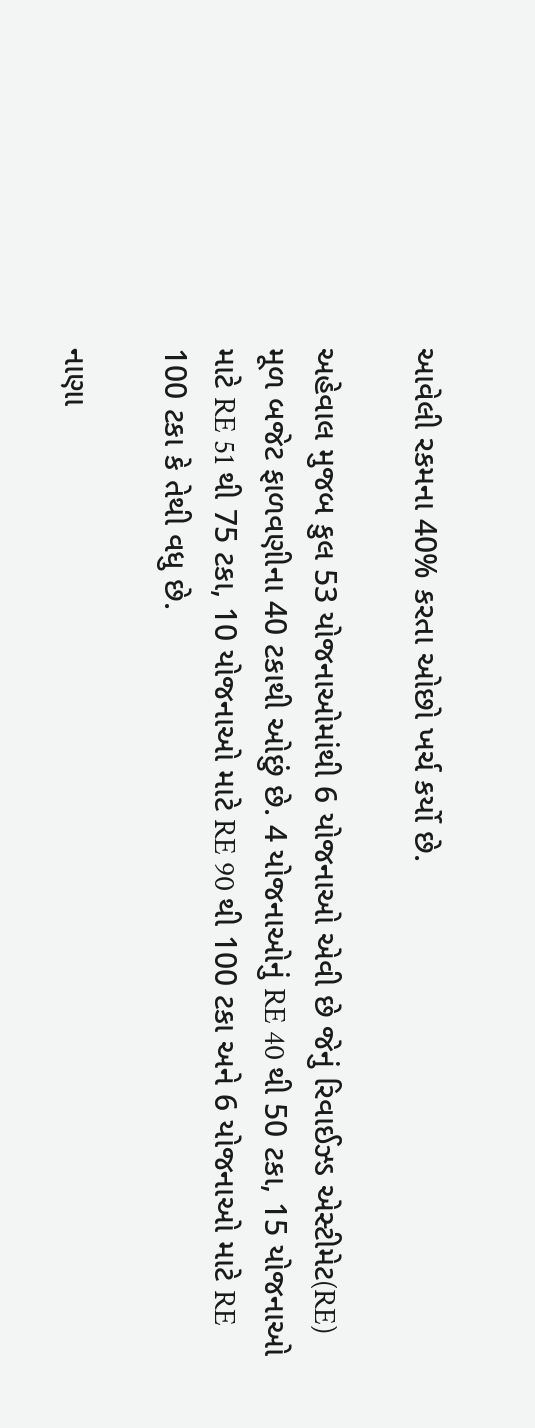આવેલી રકમના 40% કરતા ઓછો ખર્ચ કર્યો છે.

અહેવાલ મુજબ કુલ 53 યોજનાઓમાંથી 6 યોજનાઓ એવી છે જેનું રિવાઈઝ્ડ એસ્ટીમેટ(RE) મૂળ બજેટ ફાળવણીના 40 ટકાથી ઓછું છે. 4 યોજનાઓનું RE 40 થી 50 ટકા, 15 યોજનાઓ માટે RE 51 થી 75 ટકા, 10 યોજનાઓ માટે RE 90 થી 100 ટકા અને 6 યોજનાઓ માટે RE 100 ટકા કે તેથી વધુ છે.

નાણા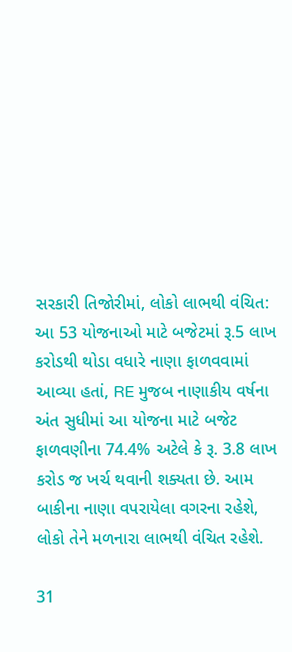સરકારી તિજોરીમાં, લોકો લાભથી વંચિત:
આ 53 યોજનાઓ માટે બજેટમાં રૂ.5 લાખ કરોડથી થોડા વધારે નાણા ફાળવવામાં આવ્યા હતાં, RE મુજબ નાણાકીય વર્ષના અંત સુધીમાં આ યોજના માટે બજેટ ફાળવણીના 74.4% અટેલે કે રૂ. 3.8 લાખ કરોડ જ ખર્ચ થવાની શક્યતા છે. આમ બાકીના નાણા વપરાયેલા વગરના રહેશે, લોકો તેને મળનારા લાભથી વંચિત રહેશે.

31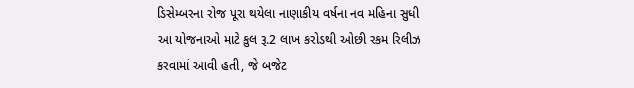ડિસેમ્બરના રોજ પૂરા થયેલા નાણાકીય વર્ષના નવ મહિના સુધી આ યોજનાઓ માટે કુલ રૂ.2 લાખ કરોડથી ઓછી રકમ રિલીઝ કરવામાં આવી હતી, જે બજેટ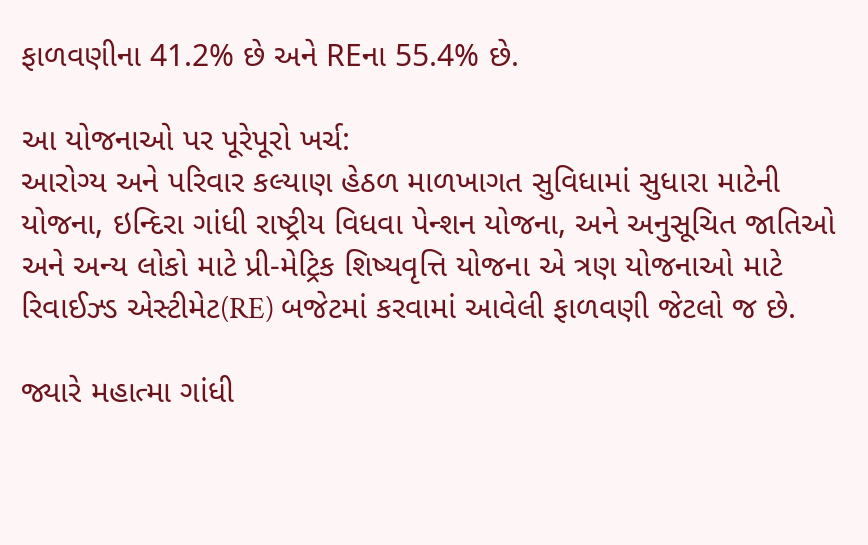ફાળવણીના 41.2% છે અને REના 55.4% છે.

આ યોજનાઓ પર પૂરેપૂરો ખર્ચ:
આરોગ્ય અને પરિવાર કલ્યાણ હેઠળ માળખાગત સુવિધામાં સુધારા માટેની યોજના, ઇન્દિરા ગાંધી રાષ્ટ્રીય વિધવા પેન્શન યોજના, અને અનુસૂચિત જાતિઓ અને અન્ય લોકો માટે પ્રી-મેટ્રિક શિષ્યવૃત્તિ યોજના એ ત્રણ યોજનાઓ માટે રિવાઈઝ્ડ એસ્ટીમેટ(RE) બજેટમાં કરવામાં આવેલી ફાળવણી જેટલો જ છે.

જ્યારે મહાત્મા ગાંધી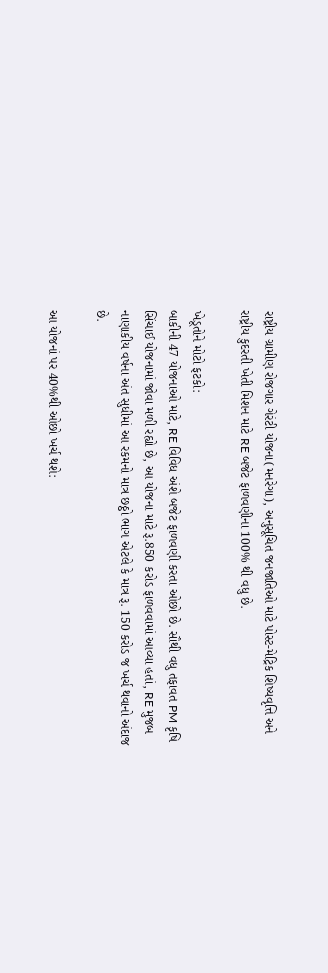રાષ્ટ્રીય ગ્રામીણ રોજગાર ગેરંટી યોજના(મનરેગા), અનુસૂચિત જનજાતિઓ માટે પોસ્ટ-મેટ્રિક શિષ્યવૃત્તિ અને રાષ્ટ્રીય કુદરતી ખેતી મિશન માટે RE બજેટ ફાળવણીના 100% થી વધુ છે.

ખેડૂતોને મોટો ફટકો:
બાકીની 47 યોજનાઓ માટે, RE વિવિધ અંશે બજેટ ફાળવણી કરતા ઓછો છે. સૌથી વધુ તફાવત PM કૃષિ સિંચાઈ યોજનામાં જોવા મળી રહ્યો છે, આ યોજના માટે રૂ.850 કરોડ ફાળવવામાં આવ્યા હતાં, RE મુજબ નાણાકીય વર્ષના અંત સુધીમાં આ રકમનો માત્ર છઠ્ઠો ભાગ એટલે કે માત્ર રૂ. 150 કરોડ જ ખર્ચ થવાનો અંદાજ છે.

આ યોજનાં પર 40%થી ઓછો ખર્ચ થશે: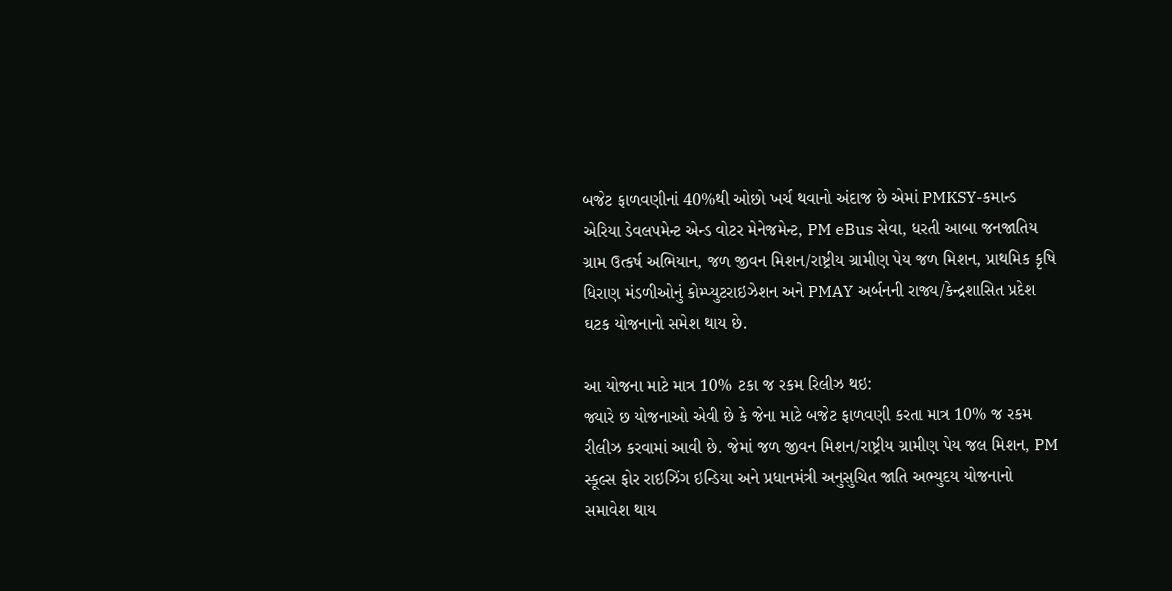બજેટ ફાળવણીનાં 40%થી ઓછો ખર્ચ થવાનો અંદાજ છે એમાં PMKSY-કમાન્ડ એરિયા ડેવલપમેન્ટ એન્ડ વોટર મેનેજમેન્ટ, PM eBus સેવા, ધરતી આબા જનજાતિય ગ્રામ ઉત્કર્ષ અભિયાન, જળ જીવન મિશન/રાષ્ટ્રીય ગ્રામીણ પેય જળ મિશન, પ્રાથમિક કૃષિ ધિરાણ મંડળીઓનું કોમ્પ્યુટરાઇઝેશન અને PMAY અર્બનની રાજ્ય/કેન્દ્રશાસિત પ્રદેશ ઘટક યોજનાનો સમેશ થાય છે.

આ યોજના માટે માત્ર 10% ટકા જ રકમ રિલીઝ થઇ:
જ્યારે છ યોજનાઓ એવી છે કે જેના માટે બજેટ ફાળવણી કરતા માત્ર 10% જ રકમ રીલીઝ કરવામાં આવી છે. જેમાં જળ જીવન મિશન/રાષ્ટ્રીય ગ્રામીણ પેય જલ મિશન, PM સ્કૂલ્સ ફોર રાઇઝિંગ ઇન્ડિયા અને પ્રધાનમંત્રી અનુસુચિત જાતિ અભ્યુદય યોજનાનો સમાવેશ થાય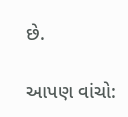છે.

આપણ વાંચો: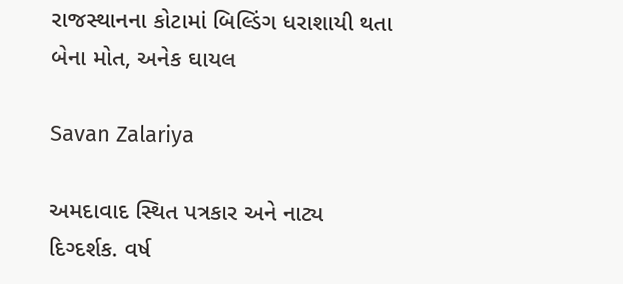રાજસ્થાનના કોટામાં બિલ્ડિંગ ધરાશાયી થતા બેના મોત, અનેક ઘાયલ

Savan Zalariya

અમદાવાદ સ્થિત પત્રકાર અને નાટ્ય દિગ્દર્શક. વર્ષ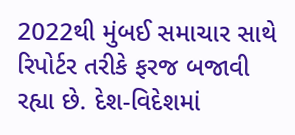2022થી મુંબઈ સમાચાર સાથે રિપોર્ટર તરીકે ફરજ બજાવી રહ્યા છે. દેશ-વિદેશમાં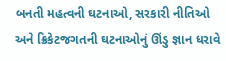બનતી મહત્વની ઘટનાઓ, સરકારી નીતિઓ અને ક્રિકેટજગતની ઘટનાઓનું ઊંડુ જ્ઞાન ધરાવે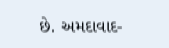છે. અમદાવાદ-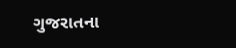ગુજરાતના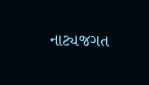નાટ્યજગત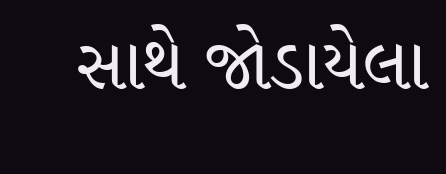સાથે જોડાયેલા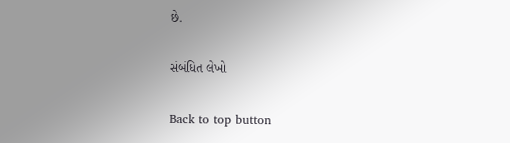છે.

સંબંધિત લેખો

Back to top button